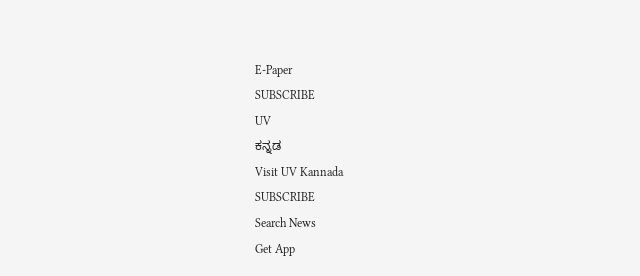E-Paper
SUBSCRIBE
UV
ಕನ್ನಡ
Visit UV Kannada
SUBSCRIBE
Search News
Get App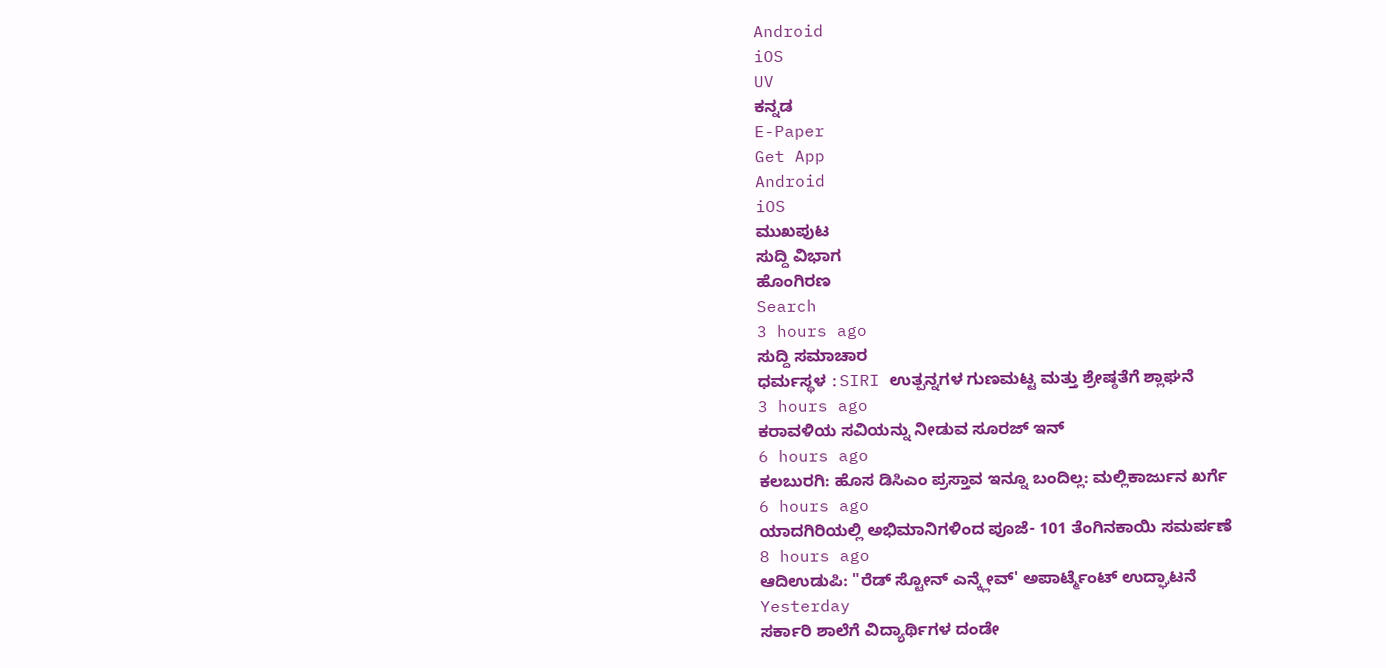Android
iOS
UV
ಕನ್ನಡ
E-Paper
Get App
Android
iOS
ಮುಖಪುಟ
ಸುದ್ದಿ ವಿಭಾಗ
ಹೊಂಗಿರಣ
Search
3 hours ago
ಸುದ್ದಿ ಸಮಾಚಾರ
ಧರ್ಮಸ್ಥಳ :SIRI ಉತ್ಪನ್ನಗಳ ಗುಣಮಟ್ಟ ಮತ್ತು ಶ್ರೇಷ್ಠತೆಗೆ ಶ್ಲಾಘನೆ
3 hours ago
ಕರಾವಳಿಯ ಸವಿಯನ್ನು ನೀಡುವ ಸೂರಜ್ ಇನ್
6 hours ago
ಕಲಬುರಗಿ: ಹೊಸ ಡಿಸಿಎಂ ಪ್ರಸ್ತಾವ ಇನ್ನೂ ಬಂದಿಲ್ಲ: ಮಲ್ಲಿಕಾರ್ಜುನ ಖರ್ಗೆ
6 hours ago
ಯಾದಗಿರಿಯಲ್ಲಿ ಅಭಿಮಾನಿಗಳಿಂದ ಪೂಜೆ- 101 ತೆಂಗಿನಕಾಯಿ ಸಮರ್ಪಣೆ
8 hours ago
ಆದಿಉಡುಪಿ: "ರೆಡ್ ಸ್ಟೋನ್ ಎನ್ಕ್ಲೇವ್' ಅಪಾರ್ಟ್ಮೆಂಟ್ ಉದ್ಘಾಟನೆ
Yesterday
ಸರ್ಕಾರಿ ಶಾಲೆಗೆ ವಿದ್ಯಾರ್ಥಿಗಳ ದಂಡೇ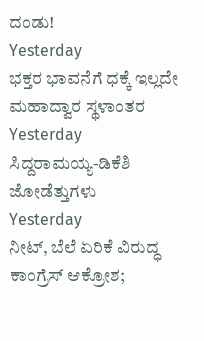ದಂಡು!
Yesterday
ಭಕ್ತರ ಭಾವನೆಗೆ ಧಕ್ಕೆ ಇಲ್ಲದೇ ಮಹಾದ್ವಾರ ಸ್ಥಳಾಂತರ
Yesterday
ಸಿದ್ದರಾಮಯ್ಯ-ಡಿಕೆಶಿ ಜೋಡೆತ್ತುಗಳು
Yesterday
ನೀಟ್, ಬೆಲೆ ಏರಿಕೆ ವಿರುದ್ಧ ಕಾಂಗ್ರೆಸ್ ಆಕ್ರೋಶ;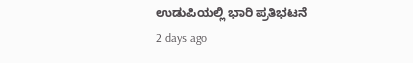ಉಡುಪಿಯಲ್ಲಿ ಭಾರಿ ಪ್ರತಿಭಟನೆ
2 days ago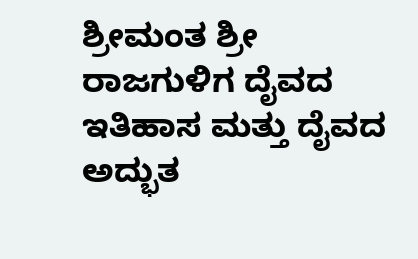ಶ್ರೀಮಂತ ಶ್ರೀ ರಾಜಗುಳಿಗ ದೈವದ ಇತಿಹಾಸ ಮತ್ತು ದೈವದ ಅದ್ಭುತ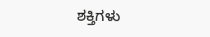ಶಕ್ತಿಗಳು